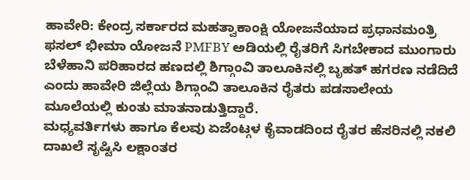ಹಾವೇರಿ: ಕೇಂದ್ರ ಸರ್ಕಾರದ ಮಹತ್ವಾಕಾಂಕ್ಷಿ ಯೋಜನೆಯಾದ ಪ್ರಧಾನಮಂತ್ರಿ ಫಸಲ್ ಭೀಮಾ ಯೋಜನೆ PMFBY ಅಡಿಯಲ್ಲಿ ರೈತರಿಗೆ ಸಿಗಬೇಕಾದ ಮುಂಗಾರು ಬೆಳೆಹಾನಿ ಪರಿಹಾರದ ಹಣದಲ್ಲಿ ಶಿಗ್ಗಾಂವಿ ತಾಲೂಕಿನಲ್ಲಿ ಬೃಹತ್ ಹಗರಣ ನಡೆದಿದೆ ಎಂದು ಹಾವೇರಿ ಜಿಲ್ಲೆಯ ಶಿಗ್ಗಾಂವಿ ತಾಲೂಕಿನ ರೈತರು ಪಡಸಾಲೇಯ ಮೂಲೆಯಲ್ಲಿ ಕುಂತು ಮಾತನಾಡುತ್ತಿದ್ದಾರೆ.
ಮಧ್ಯವರ್ತಿಗಳು ಹಾಗೂ ಕೆಲವು ಏಜೆಂಟ್ಗಳ ಕೈವಾಡದಿಂದ ರೈತರ ಹೆಸರಿನಲ್ಲಿ ನಕಲಿ ದಾಖಲೆ ಸೃಷ್ಟಿಸಿ ಲಕ್ಷಾಂತರ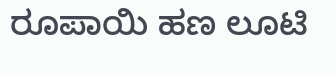ರೂಪಾಯಿ ಹಣ ಲೂಟಿ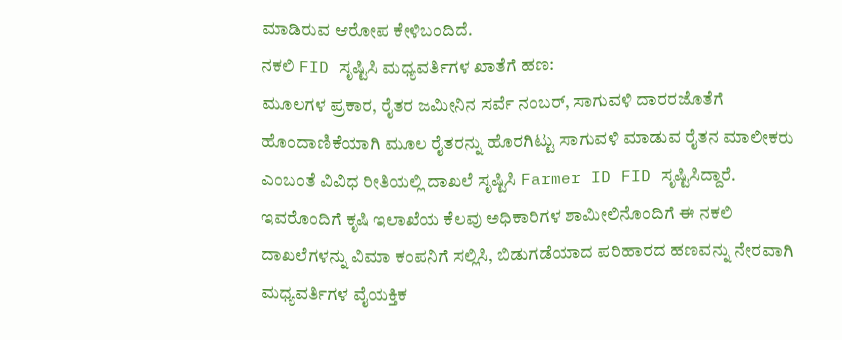ಮಾಡಿರುವ ಆರೋಪ ಕೇಳಿಬಂದಿದೆ.
ನಕಲಿ FID ಸೃಷ್ಟಿಸಿ ಮಧ್ಯವರ್ತಿಗಳ ಖಾತೆಗೆ ಹಣ:
ಮೂಲಗಳ ಪ್ರಕಾರ, ರೈತರ ಜಮೀನಿನ ಸರ್ವೆ ನಂಬರ್, ಸಾಗುವಳಿ ದಾರರಜೊತೆಗೆ ಹೊಂದಾಣಿಕೆಯಾಗಿ ಮೂಲ ರೈತರನ್ನು ಹೊರಗಿಟ್ಟು ಸಾಗುವಳಿ ಮಾಡುವ ರೈತನ ಮಾಲೀಕರು ಎಂಬಂತೆ ವಿವಿಧ ರೀತಿಯಲ್ಲಿ ದಾಖಲೆ ಸೃಷ್ಟಿಸಿ Farmer ID FID ಸೃಷ್ಟಿಸಿದ್ದಾರೆ.
ಇವರೊಂದಿಗೆ ಕೃಷಿ ಇಲಾಖೆಯ ಕೆಲವು ಅಧಿಕಾರಿಗಳ ಶಾಮೀಲಿನೊಂದಿಗೆ ಈ ನಕಲಿ ದಾಖಲೆಗಳನ್ನು ವಿಮಾ ಕಂಪನಿಗೆ ಸಲ್ಲಿಸಿ, ಬಿಡುಗಡೆಯಾದ ಪರಿಹಾರದ ಹಣವನ್ನು ನೇರವಾಗಿ ಮಧ್ಯವರ್ತಿಗಳ ವೈಯಕ್ತಿಕ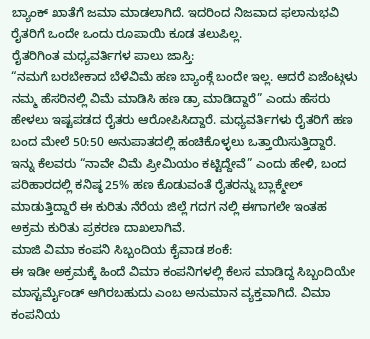ಬ್ಯಾಂಕ್ ಖಾತೆಗೆ ಜಮಾ ಮಾಡಲಾಗಿದೆ. ಇದರಿಂದ ನಿಜವಾದ ಫಲಾನುಭವಿ ರೈತರಿಗೆ ಒಂದೇ ಒಂದು ರೂಪಾಯಿ ಕೂಡ ತಲುಪಿಲ್ಲ.
ರೈತರಿಗಿಂತ ಮಧ್ಯವರ್ತಿಗಳ ಪಾಲು ಜಾಸ್ತಿ:
“ನಮಗೆ ಬರಬೇಕಾದ ಬೆಳೆವಿಮೆ ಹಣ ಬ್ಯಾಂಕ್ಗೆ ಬಂದೇ ಇಲ್ಲ. ಆದರೆ ಏಜೆಂಟ್ಗಳು ನಮ್ಮ ಹೆಸರಿನಲ್ಲಿ ವಿಮೆ ಮಾಡಿಸಿ ಹಣ ಡ್ರಾ ಮಾಡಿದ್ದಾರೆ” ಎಂದು ಹೆಸರು ಹೇಳಲು ಇಷ್ಟಪಡದ ರೈತರು ಆರೋಪಿಸಿದ್ದಾರೆ. ಮಧ್ಯವರ್ತಿಗಳು ರೈತರಿಗೆ ಹಣ ಬಂದ ಮೇಲೆ 50:50 ಅನುಪಾತದಲ್ಲಿ ಹಂಚಿಕೊಳ್ಳಲು ಒತ್ತಾಯಿಸುತ್ತಿದ್ದಾರೆ. ಇನ್ನು ಕೆಲವರು “ನಾವೇ ವಿಮೆ ಪ್ರೀಮಿಯಂ ಕಟ್ಟಿದ್ದೇವೆ” ಎಂದು ಹೇಳಿ, ಬಂದ ಪರಿಹಾರದಲ್ಲಿ ಕನಿಷ್ಠ 25% ಹಣ ಕೊಡುವಂತೆ ರೈತರನ್ನು ಬ್ಲಾಕ್ಮೇಲ್ ಮಾಡುತ್ತಿದ್ದಾರೆ ಈ ಕುರಿತು ನೆರೆಯ ಜಿಲ್ಲೆ ಗದಗ ನಲ್ಲಿ ಈಗಾಗಲೇ ಇಂತಹ ಅಕ್ರಮ ಕುರಿತು ಪ್ರಕರಣ ದಾಖಲಾಗಿವೆ.
ಮಾಜಿ ವಿಮಾ ಕಂಪನಿ ಸಿಬ್ಬಂದಿಯ ಕೈವಾಡ ಶಂಕೆ:
ಈ ಇಡೀ ಅಕ್ರಮಕ್ಕೆ ಹಿಂದೆ ವಿಮಾ ಕಂಪನಿಗಳಲ್ಲಿ ಕೆಲಸ ಮಾಡಿದ್ದ ಸಿಬ್ಬಂದಿಯೇ ಮಾಸ್ಟರ್ಮೈಂಡ್ ಆಗಿರಬಹುದು ಎಂಬ ಅನುಮಾನ ವ್ಯಕ್ತವಾಗಿದೆ. ವಿಮಾ ಕಂಪನಿಯ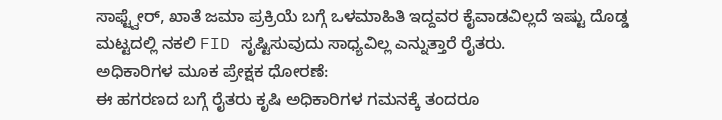ಸಾಫ್ಟ್ವೇರ್, ಖಾತೆ ಜಮಾ ಪ್ರಕ್ರಿಯೆ ಬಗ್ಗೆ ಒಳಮಾಹಿತಿ ಇದ್ದವರ ಕೈವಾಡವಿಲ್ಲದೆ ಇಷ್ಟು ದೊಡ್ಡ ಮಟ್ಟದಲ್ಲಿ ನಕಲಿ FID ಸೃಷ್ಟಿಸುವುದು ಸಾಧ್ಯವಿಲ್ಲ ಎನ್ನುತ್ತಾರೆ ರೈತರು.
ಅಧಿಕಾರಿಗಳ ಮೂಕ ಪ್ರೇಕ್ಷಕ ಧೋರಣೆ:
ಈ ಹಗರಣದ ಬಗ್ಗೆ ರೈತರು ಕೃಷಿ ಅಧಿಕಾರಿಗಳ ಗಮನಕ್ಕೆ ತಂದರೂ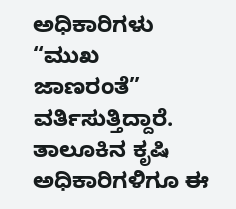ಅಧಿಕಾರಿಗಳು “ಮುಖ ಜಾಣರಂತೆ” ವರ್ತಿಸುತ್ತಿದ್ದಾರೆ. ತಾಲೂಕಿನ ಕೃಷಿ ಅಧಿಕಾರಿಗಳಿಗೂ ಈ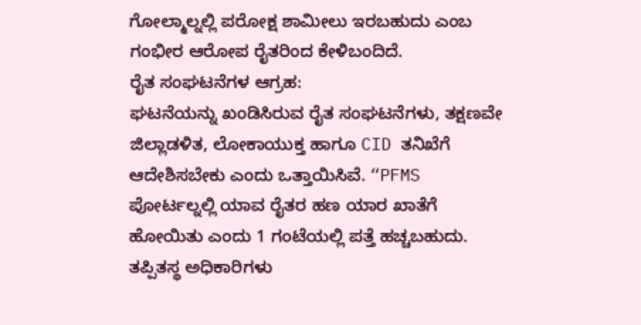ಗೋಲ್ಮಾಲ್ನಲ್ಲಿ ಪರೋಕ್ಷ ಶಾಮೀಲು ಇರಬಹುದು ಎಂಬ ಗಂಭೀರ ಆರೋಪ ರೈತರಿಂದ ಕೇಳಿಬಂದಿದೆ.
ರೈತ ಸಂಘಟನೆಗಳ ಆಗ್ರಹ:
ಘಟನೆಯನ್ನು ಖಂಡಿಸಿರುವ ರೈತ ಸಂಘಟನೆಗಳು, ತಕ್ಷಣವೇ ಜಿಲ್ಲಾಡಳಿತ, ಲೋಕಾಯುಕ್ತ ಹಾಗೂ CID ತನಿಖೆಗೆ ಆದೇಶಿಸಬೇಕು ಎಂದು ಒತ್ತಾಯಿಸಿವೆ. “PFMS ಪೋರ್ಟಲ್ನಲ್ಲಿ ಯಾವ ರೈತರ ಹಣ ಯಾರ ಖಾತೆಗೆ ಹೋಯಿತು ಎಂದು 1 ಗಂಟೆಯಲ್ಲಿ ಪತ್ತೆ ಹಚ್ಚಬಹುದು. ತಪ್ಪಿತಸ್ಥ ಅಧಿಕಾರಿಗಳು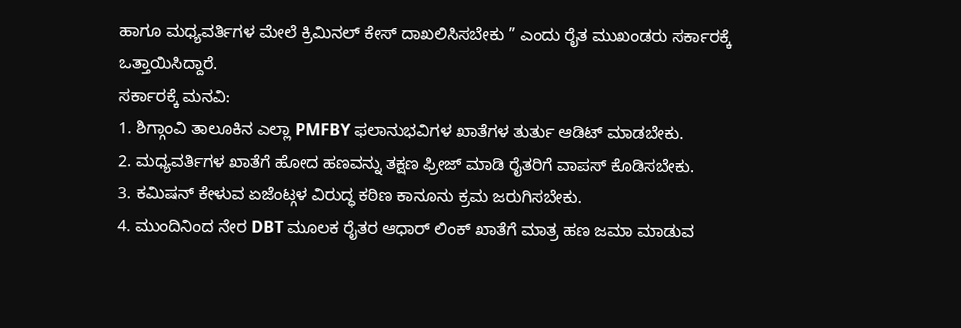ಹಾಗೂ ಮಧ್ಯವರ್ತಿಗಳ ಮೇಲೆ ಕ್ರಿಮಿನಲ್ ಕೇಸ್ ದಾಖಲಿಸಿಸಬೇಕು ” ಎಂದು ರೈತ ಮುಖಂಡರು ಸರ್ಕಾರಕ್ಕೆ ಒತ್ತಾಯಿಸಿದ್ದಾರೆ.
ಸರ್ಕಾರಕ್ಕೆ ಮನವಿ:
1. ಶಿಗ್ಗಾಂವಿ ತಾಲೂಕಿನ ಎಲ್ಲಾ PMFBY ಫಲಾನುಭವಿಗಳ ಖಾತೆಗಳ ತುರ್ತು ಆಡಿಟ್ ಮಾಡಬೇಕು.
2. ಮಧ್ಯವರ್ತಿಗಳ ಖಾತೆಗೆ ಹೋದ ಹಣವನ್ನು ತಕ್ಷಣ ಫ್ರೀಜ್ ಮಾಡಿ ರೈತರಿಗೆ ವಾಪಸ್ ಕೊಡಿಸಬೇಕು.
3. ಕಮಿಷನ್ ಕೇಳುವ ಏಜೆಂಟ್ಗಳ ವಿರುದ್ಧ ಕಠಿಣ ಕಾನೂನು ಕ್ರಮ ಜರುಗಿಸಬೇಕು.
4. ಮುಂದಿನಿಂದ ನೇರ DBT ಮೂಲಕ ರೈತರ ಆಧಾರ್ ಲಿಂಕ್ ಖಾತೆಗೆ ಮಾತ್ರ ಹಣ ಜಮಾ ಮಾಡುವ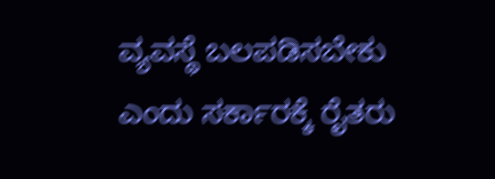ವ್ಯವಸ್ಥೆ ಬಲಪಡಿಸಬೇಕು ಎಂದು ಸರ್ಕಾರಕ್ಕೆ ರೈತರು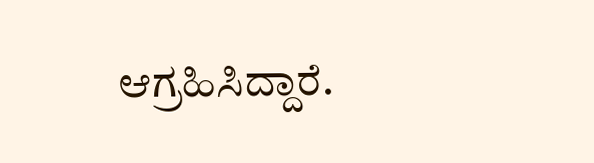ಆಗ್ರಹಿಸಿದ್ದಾರೆ.